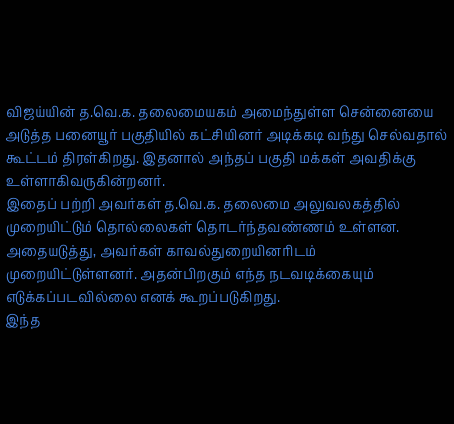விஜய்யின் த.வெ.க. தலைமையகம் அமைந்துள்ள சென்னையை அடுத்த பனையூர் பகுதியில் கட்சியினர் அடிக்கடி வந்து செல்வதால் கூட்டம் திரள்கிறது. இதனால் அந்தப் பகுதி மக்கள் அவதிக்கு உள்ளாகிவருகின்றனர்.
இதைப் பற்றி அவர்கள் த.வெ.க. தலைமை அலுவலகத்தில் முறையிட்டும் தொல்லைகள் தொடர்ந்தவண்ணம் உள்ளன.
அதையடுத்து, அவர்கள் காவல்துறையினரிடம் முறையிட்டுள்ளனர். அதன்பிறகும் எந்த நடவடிக்கையும் எடுக்கப்படவில்லை எனக் கூறப்படுகிறது.
இந்த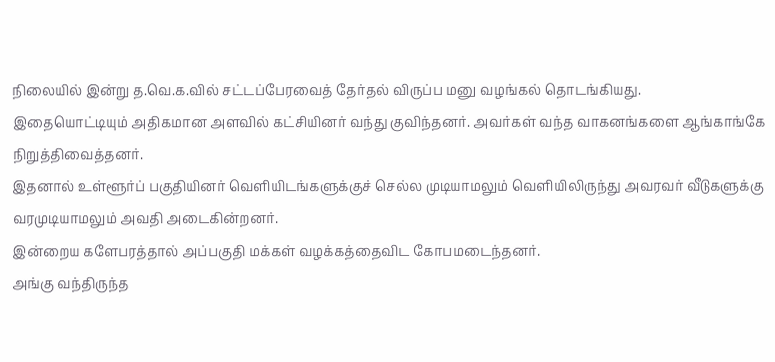நிலையில் இன்று த.வெ.க.வில் சட்டப்பேரவைத் தேர்தல் விருப்ப மனு வழங்கல் தொடங்கியது.
இதையொட்டியும் அதிகமான அளவில் கட்சியினர் வந்து குவிந்தனர். அவர்கள் வந்த வாகனங்களை ஆங்காங்கே நிறுத்திவைத்தனர்.
இதனால் உள்ளூர்ப் பகுதியினர் வெளியிடங்களுக்குச் செல்ல முடியாமலும் வெளியிலிருந்து அவரவர் வீடுகளுக்கு வரமுடியாமலும் அவதி அடைகின்றனர்.
இன்றைய களேபரத்தால் அப்பகுதி மக்கள் வழக்கத்தைவிட கோபமடைந்தனர்.
அங்கு வந்திருந்த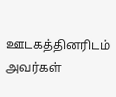ஊடகத்தினரிடம் அவர்கள்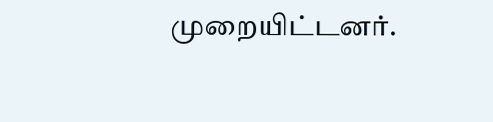முறையிட்டனர்.